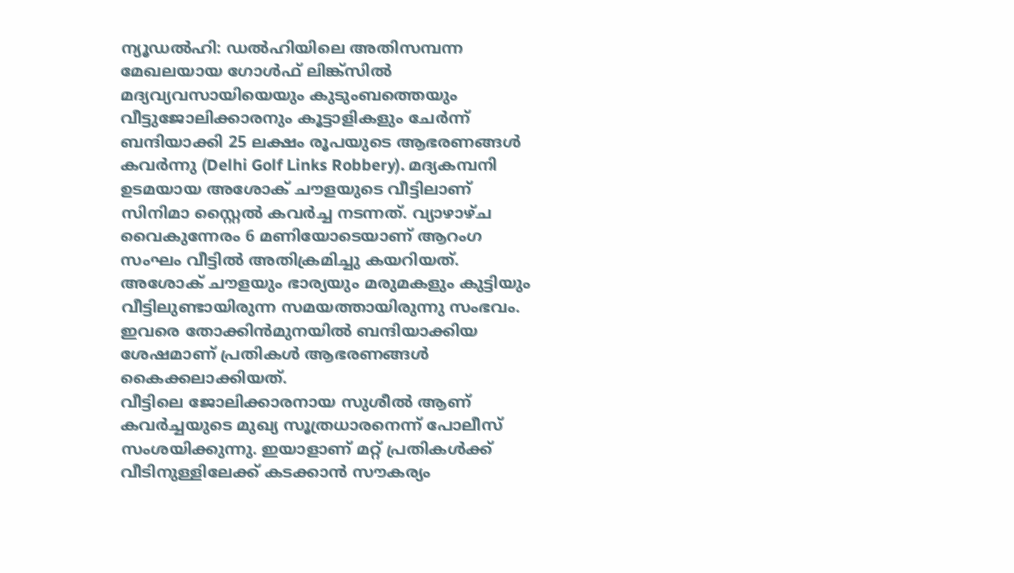ന്യൂഡൽഹി: ഡൽഹിയിലെ അതിസമ്പന്ന മേഖലയായ ഗോൾഫ് ലിങ്ക്സിൽ മദ്യവ്യവസായിയെയും കുടുംബത്തെയും വീട്ടുജോലിക്കാരനും കൂട്ടാളികളും ചേർന്ന് ബന്ദിയാക്കി 25 ലക്ഷം രൂപയുടെ ആഭരണങ്ങൾ കവർന്നു (Delhi Golf Links Robbery). മദ്യകമ്പനി ഉടമയായ അശോക് ചൗളയുടെ വീട്ടിലാണ് സിനിമാ സ്റ്റൈൽ കവർച്ച നടന്നത്. വ്യാഴാഴ്ച വൈകുന്നേരം 6 മണിയോടെയാണ് ആറംഗ സംഘം വീട്ടിൽ അതിക്രമിച്ചു കയറിയത്. അശോക് ചൗളയും ഭാര്യയും മരുമകളും കുട്ടിയും വീട്ടിലുണ്ടായിരുന്ന സമയത്തായിരുന്നു സംഭവം. ഇവരെ തോക്കിൻമുനയിൽ ബന്ദിയാക്കിയ ശേഷമാണ് പ്രതികൾ ആഭരണങ്ങൾ കൈക്കലാക്കിയത്.
വീട്ടിലെ ജോലിക്കാരനായ സുശീൽ ആണ് കവർച്ചയുടെ മുഖ്യ സൂത്രധാരനെന്ന് പോലീസ് സംശയിക്കുന്നു. ഇയാളാണ് മറ്റ് പ്രതികൾക്ക് വീടിനുള്ളിലേക്ക് കടക്കാൻ സൗകര്യം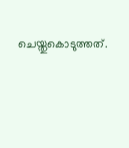ചെയ്തുകൊടുത്തത്.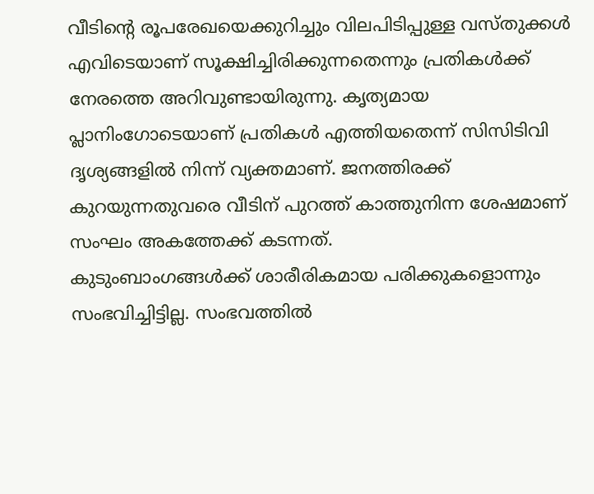വീടിന്റെ രൂപരേഖയെക്കുറിച്ചും വിലപിടിപ്പുള്ള വസ്തുക്കൾ എവിടെയാണ് സൂക്ഷിച്ചിരിക്കുന്നതെന്നും പ്രതികൾക്ക് നേരത്തെ അറിവുണ്ടായിരുന്നു. കൃത്യമായ പ്ലാനിംഗോടെയാണ് പ്രതികൾ എത്തിയതെന്ന് സിസിടിവി ദൃശ്യങ്ങളിൽ നിന്ന് വ്യക്തമാണ്. ജനത്തിരക്ക് കുറയുന്നതുവരെ വീടിന് പുറത്ത് കാത്തുനിന്ന ശേഷമാണ് സംഘം അകത്തേക്ക് കടന്നത്.
കുടുംബാംഗങ്ങൾക്ക് ശാരീരികമായ പരിക്കുകളൊന്നും സംഭവിച്ചിട്ടില്ല. സംഭവത്തിൽ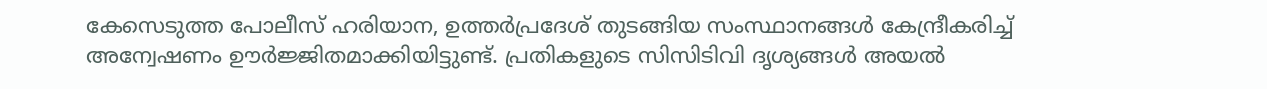കേസെടുത്ത പോലീസ് ഹരിയാന, ഉത്തർപ്രദേശ് തുടങ്ങിയ സംസ്ഥാനങ്ങൾ കേന്ദ്രീകരിച്ച് അന്വേഷണം ഊർജ്ജിതമാക്കിയിട്ടുണ്ട്. പ്രതികളുടെ സിസിടിവി ദൃശ്യങ്ങൾ അയൽ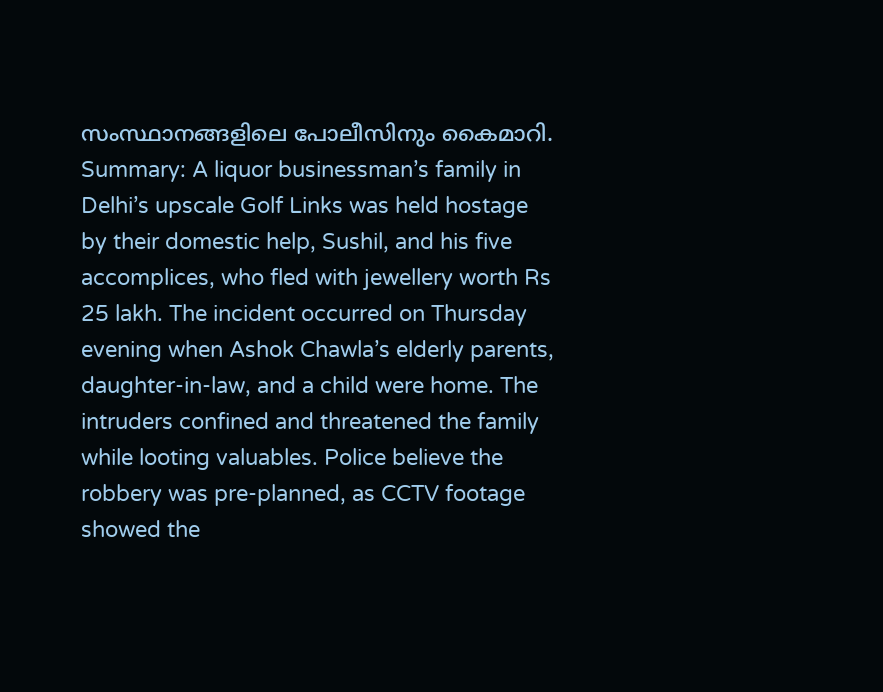സംസ്ഥാനങ്ങളിലെ പോലീസിനും കൈമാറി.
Summary: A liquor businessman’s family in Delhi’s upscale Golf Links was held hostage by their domestic help, Sushil, and his five accomplices, who fled with jewellery worth Rs 25 lakh. The incident occurred on Thursday evening when Ashok Chawla’s elderly parents, daughter-in-law, and a child were home. The intruders confined and threatened the family while looting valuables. Police believe the robbery was pre-planned, as CCTV footage showed the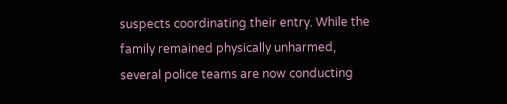suspects coordinating their entry. While the family remained physically unharmed, several police teams are now conducting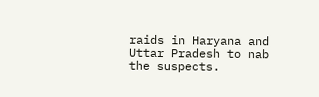raids in Haryana and Uttar Pradesh to nab the suspects.